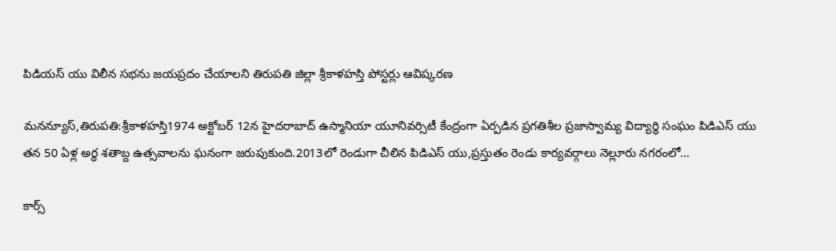పిడియస్ యు విలీన సభను జయప్రదం చేయాలని తిరుపతి జిల్లా శ్రీకాళహస్తి పోస్టర్లు ఆవిష్కరణ

మనన్యూస్,తిరుపతి:శ్రీకాళహస్తి1974 అక్టోబర్ 12న హైదరాబాద్ ఉస్మానియా యూనివర్సిటీ కేంద్రంగా ఏర్పడిన ప్రగతిశీల ప్రజాస్వామ్య విద్యార్థి సంఘం పిడిఎస్ యు తన 50 ఏళ్ల అర్ధ శతాబ్ద ఉత్సవాలను ఘనంగా జరుపుకుంది.2013లో రెండుగా చీలిన పిడిఎస్ యు,ప్రస్తుతం రెండు కార్యవర్గాలు నెల్లూరు నగరంలో…

కార్స్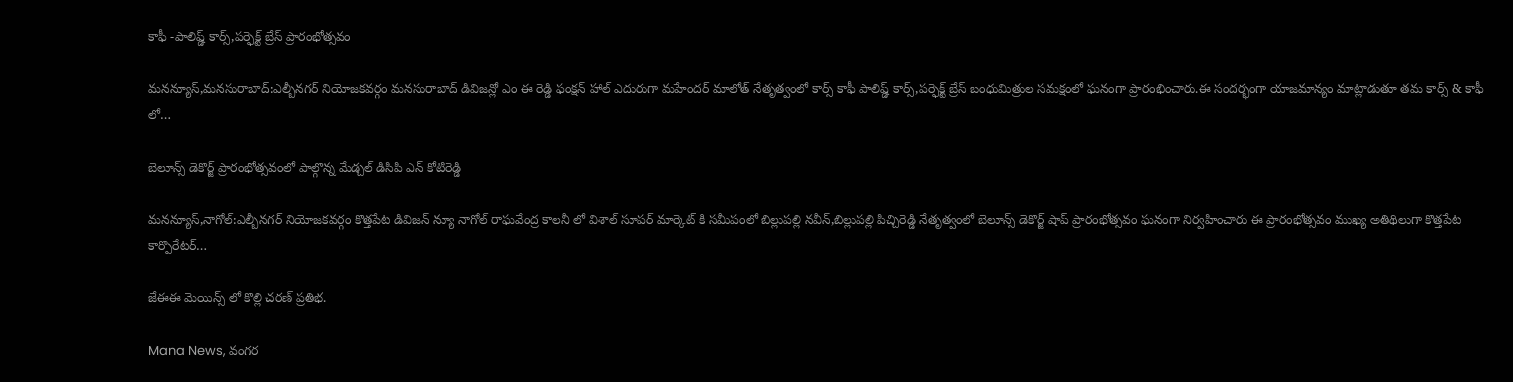కాఫీ -పాలిష్డ్ కార్స్,పర్ఫెక్ట్ బ్రేస్ ప్రారంభోత్సవం

మనన్యూస్,మనసురాబాద్:ఎల్బీనగర్ నియోజకవర్గం మనసురాబాద్ డివిజన్లో ఎం ఈ రెడ్డి ఫంక్షన్ హాల్ ఎదురుగా మహేందర్ మాలోత్ నేతృత్వంలో కార్స్ కాఫీ పాలిష్డ్ కార్స్,పర్ఫెక్ట్ బ్రేస్ బంధుమిత్రుల సమక్షంలో ఘనంగా ప్రారంభించారు.ఈ సందర్భంగా యాజమాన్యం మాట్లాడుతూ తమ కార్స్ & కాఫీ లో…

బెలూన్స్ డెకొర్జ్ ప్రారంభోత్సవంలో పాల్గొన్న మేడ్చల్ డిసిపి ఎన్ కోటిరెడ్డి

మనన్యూస్,నాగోల్:ఎల్బీనగర్ నియోజకవర్గం కొత్తపేట డివిజన్ న్యూ నాగోల్ రాఘవేంద్ర కాలనీ లో విశాల్ సూపర్ మార్కెట్ కి సమీపంలో బిల్లుపల్లి నవీన్,బిల్లుపల్లి పిచ్చిరెడ్డి నేతృత్వంలో బెలూన్స్ డెకొర్జ్ షాప్ ప్రారంభోత్సవం ఘనంగా నిర్వహించారు ఈ ప్రారంభోత్సవం ముఖ్య అతిథిలుగా కొత్తపేట కార్పొరేటర్…

జేఈఈ మెయిన్స్ లో కొల్లి చరణ్ ప్రతిభ.

Mana News, వంగర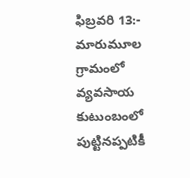ఫిబ్రవరి 13:- మారుమూల గ్రామంలో వ్యవసాయ కుటుంబంలో పుట్టినప్పటికీ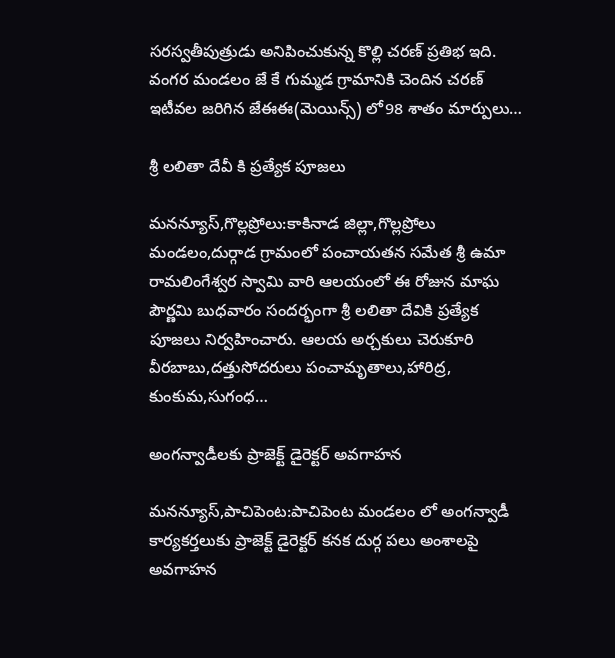సరస్వతీపుత్రుడు అనిపించుకున్న కొల్లి చరణ్ ప్రతిభ ఇది. వంగర మండలం జే కే గుమ్మడ గ్రామానికి చెందిన చరణ్ ఇటీవల జరిగిన జేఈఈ(మెయిన్స్) లో98 శాతం మార్పులు…

శ్రీ లలితా దేవీ కి ప్రత్యేక పూజలు

మనన్యూస్,గొల్లప్రోలు:కాకినాడ జిల్లా,గొల్లప్రోలు మండలం,దుర్గాడ గ్రామంలో పంచాయతన సమేత శ్రీ ఉమా రామలింగేశ్వర స్వామి వారి ఆలయంలో ఈ రోజున మాఘ పౌర్ణమి బుధవారం సందర్భంగా శ్రీ లలితా దేవికి ప్రత్యేక పూజలు నిర్వహించారు. ఆలయ అర్చకులు చెరుకూరి వీరబాబు,దత్తుసోదరులు పంచామృతాలు,హారిద్ర, కుంకుమ,సుగంధ…

అంగన్వాడీలకు ప్రాజెక్ట్ డైరెక్టర్ అవగాహన

మనన్యూస్,పాచిపెంట:పాచిపెంట మండలం లో అంగన్వాడీ కార్యకర్తలుకు ప్రాజెక్ట్ డైరెక్టర్ కనక దుర్గ పలు అంశాలపై అవగాహన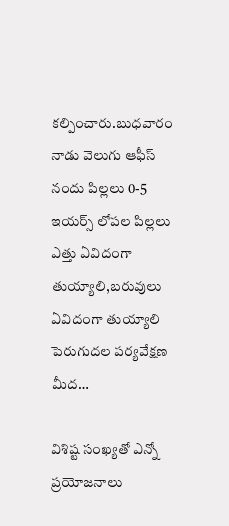కల్పించారు.బుధవారం నాడు వెలుగు ఆఫీస్ నందు పిల్లలు 0-5 ఇయర్స్ లోపల పిల్లలు ఎత్తు ఏవిదంగా తుయ్యాలి,బరువులు ఏవిదంగా తుయ్యాలి పెరుగుదల పర్యవేక్షణ మీద…

విశిష్ట సంఖ్యతో ఎన్నో ప్రయోజనాలు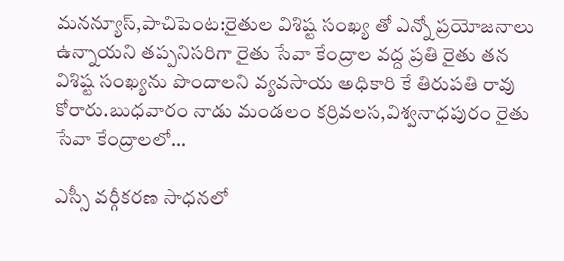మనన్యూస్,పాచిపెంట:రైతుల విశిష్ట సంఖ్య తో ఎన్నో ప్రయోజనాలు ఉన్నాయని తప్పనిసరిగా రైతు సేవా కేంద్రాల వద్ద ప్రతి రైతు తన విశిష్ట సంఖ్యను పొందాలని వ్యవసాయ అధికారి కే తిరుపతి రావు కోరారు.బుధవారం నాడు మండలం కర్రివలస,విశ్వనాధపురం రైతు సేవా కేంద్రాలలో…

ఎస్సీ వర్గీకరణ సాధనలో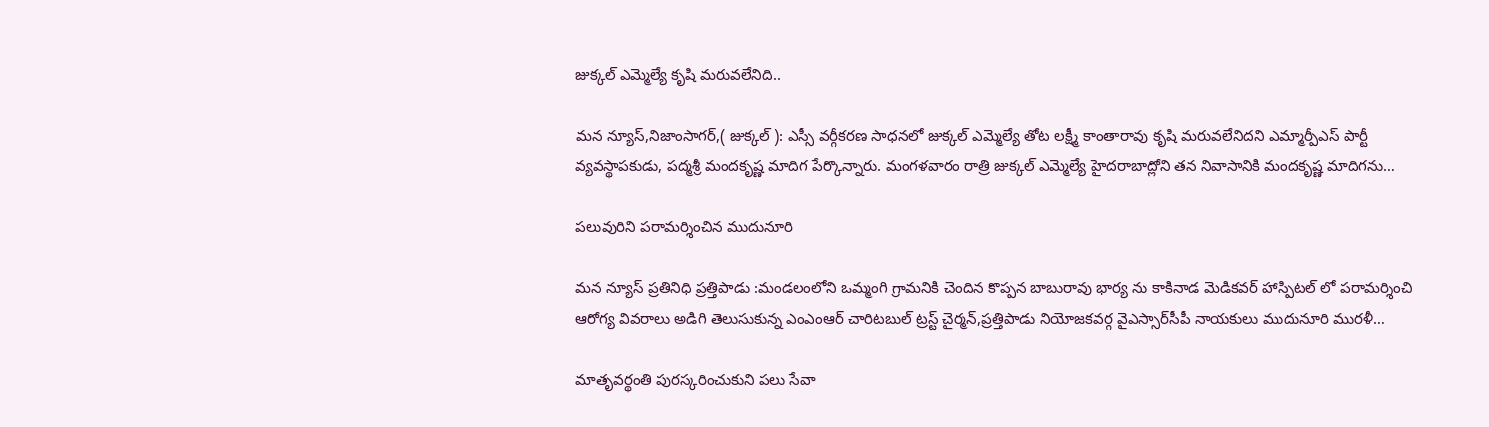జుక్కల్ ఎమ్మెల్యే కృషి మరువలేనిది..

మన న్యూస్,నిజాంసాగర్,( జుక్కల్ ): ఎస్సీ వర్గీకరణ సాధనలో జుక్కల్ ఎమ్మెల్యే తోట లక్ష్మీ కాంతారావు కృషి మరువలేనిదని ఎమ్మార్పీఎస్ పార్టీ వ్యవస్థాపకుడు, పద్మశ్రీ మందకృష్ణ మాదిగ పేర్కొన్నారు. మంగళవారం రాత్రి జుక్కల్ ఎమ్మెల్యే హైదరాబాద్లోని తన నివాసానికి మందకృష్ణ మాదిగను…

పలువురిని పరామర్శించిన ముదునూరి

మన న్యూస్ ప్రతినిధి ప్రత్తిపాడు :మండలంలోని ఒమ్మంగి గ్రామనికి చెందిన కొప్పన బాబురావు భార్య ను కాకినాడ మెడికవర్ హాస్పిటల్ లో పరామర్శించి ఆరోగ్య వివరాలు అడిగి తెలుసుకున్న ఎంఎంఆర్ చారిటబుల్ ట్రస్ట్ చైర్మన్,ప్రత్తిపాడు నియోజకవర్గ వైఎస్సార్‌సీపీ నాయకులు ముదునూరి మురళీ…

మాతృవర్థంతి పురస్కరించుకుని పలు సేవా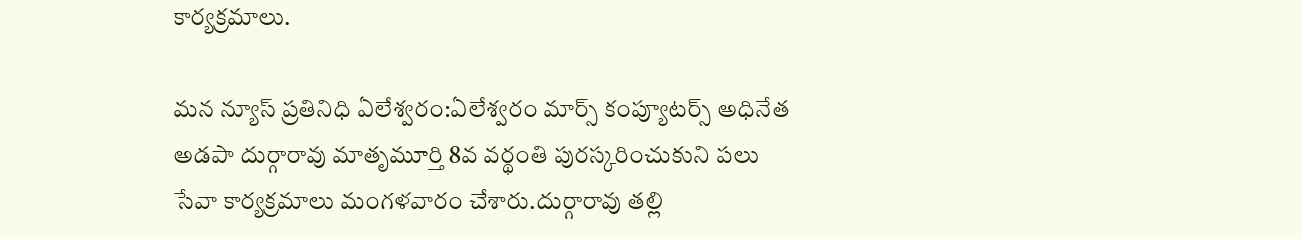కార్యక్రమాలు.

మన న్యూస్ ప్రతినిధి ఏలేశ్వరం:ఏలేశ్వరం మార్స్ కంప్యూటర్స్ అధినేత అడపా దుర్గారావు మాతృమూర్తి 8వ వర్థంతి పురస్కరించుకుని పలు సేవా కార్యక్రమాలు మంగళవారం చేశారు.దుర్గారావు తల్లి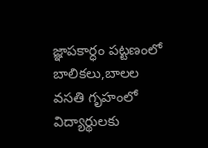జ్ఞాపకార్ధం పట్టణంలో బాలికలు,బాలల వసతి గృహంలో విద్యార్థులకు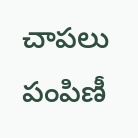చాపలు పంపిణీ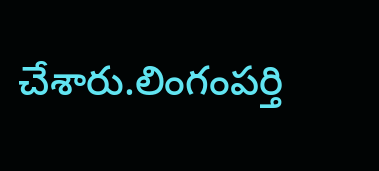చేశారు.లింగంపర్తి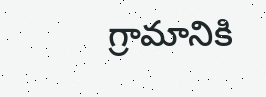గ్రామానికి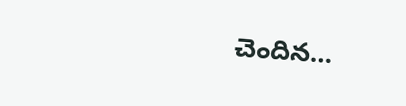చెందిన…